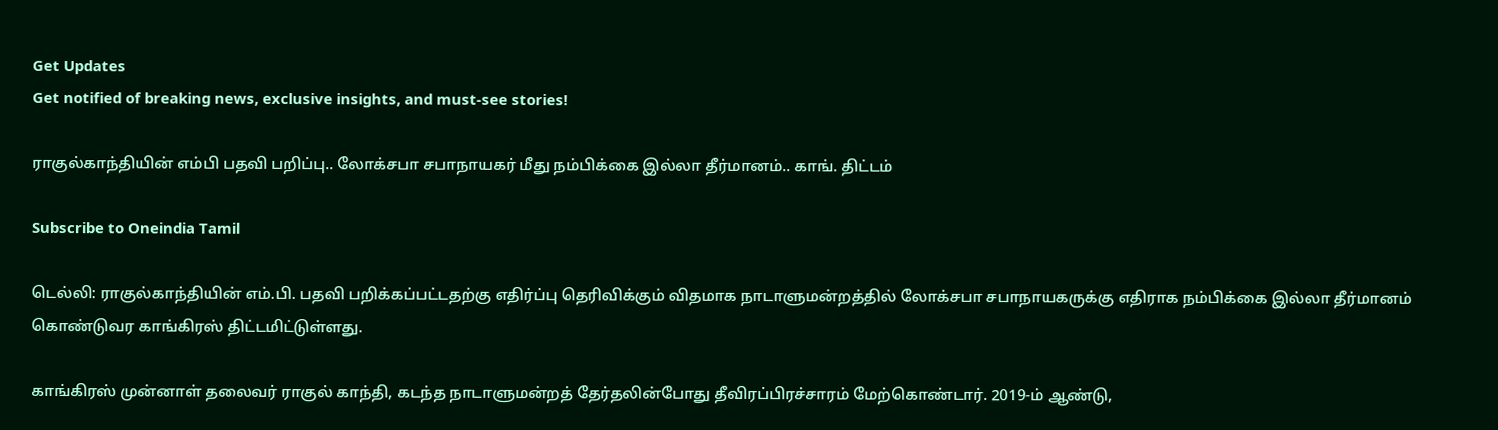Get Updates
Get notified of breaking news, exclusive insights, and must-see stories!

ராகுல்காந்தியின் எம்பி பதவி பறிப்பு.. லோக்சபா சபாநாயகர் மீது நம்பிக்கை இல்லா தீர்மானம்.. காங். திட்டம்

Subscribe to Oneindia Tamil

டெல்லி: ராகுல்காந்தியின் எம்.பி. பதவி பறிக்கப்பட்டதற்கு எதிர்ப்பு தெரிவிக்கும் விதமாக நாடாளுமன்றத்தில் லோக்சபா சபாநாயகருக்கு எதிராக நம்பிக்கை இல்லா தீர்மானம் கொண்டுவர காங்கிரஸ் திட்டமிட்டுள்ளது.

காங்கிரஸ் முன்னாள் தலைவர் ராகுல் காந்தி, கடந்த நாடாளுமன்றத் தேர்தலின்போது தீவிரப்பிரச்சாரம் மேற்கொண்டார். 2019-ம் ஆண்டு,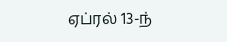ஏப்ரல் 13-ந்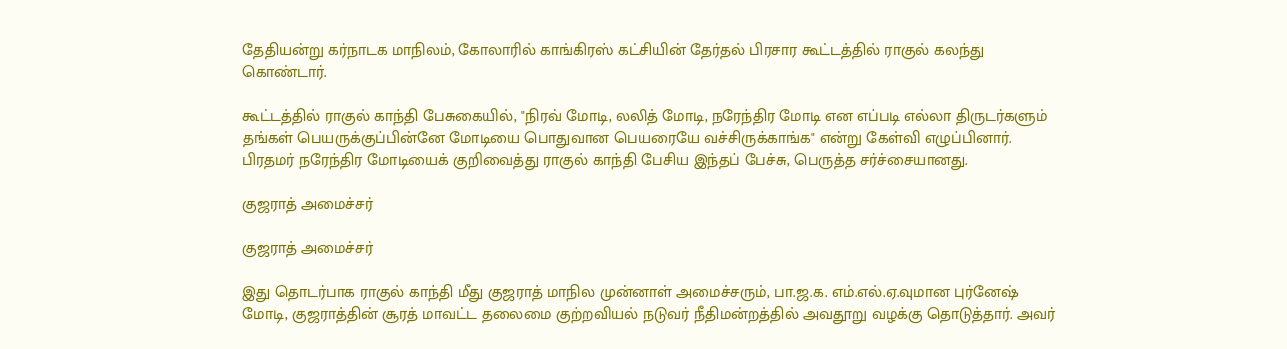தேதியன்று கர்நாடக மாநிலம், கோலாரில் காங்கிரஸ் கட்சியின் தேர்தல் பிரசார கூட்டத்தில் ராகுல் கலந்து கொண்டார்.

கூட்டத்தில் ராகுல் காந்தி பேசுகையில், "நிரவ் மோடி, லலித் மோடி, நரேந்திர மோடி என எப்படி எல்லா திருடர்களும் தங்கள் பெயருக்குப்பின்னே மோடியை பொதுவான பெயரையே வச்சிருக்காங்க" என்று கேள்வி எழுப்பினார். பிரதமர் நரேந்திர மோடியைக் குறிவைத்து ராகுல் காந்தி பேசிய இந்தப் பேச்சு, பெருத்த சர்ச்சையானது.

குஜராத் அமைச்சர்

குஜராத் அமைச்சர்

இது தொடர்பாக ராகுல் காந்தி மீது குஜராத் மாநில முன்னாள் அமைச்சரும், பா.ஜ.க. எம்.எல்.ஏ.வுமான புர்னேஷ் மோடி, குஜராத்தின் சூரத் மாவட்ட தலைமை குற்றவியல் நடுவர் நீதிமன்றத்தில் அவதூறு வழக்கு தொடுத்தார். அவர்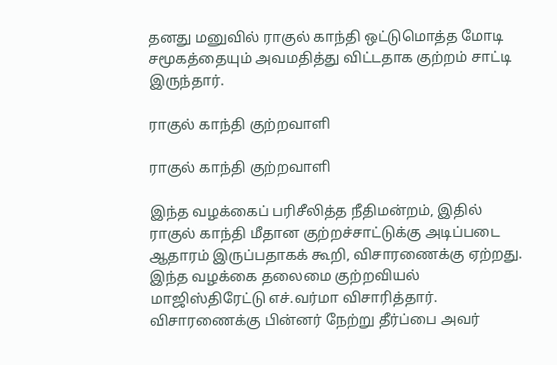தனது மனுவில் ராகுல் காந்தி ஒட்டுமொத்த மோடி சமூகத்தையும் அவமதித்து விட்டதாக குற்றம் சாட்டி இருந்தார்.

ராகுல் காந்தி குற்றவாளி

ராகுல் காந்தி குற்றவாளி

இந்த வழக்கைப் பரிசீலித்த நீதிமன்றம், இதில் ராகுல் காந்தி மீதான குற்றச்சாட்டுக்கு அடிப்படை ஆதாரம் இருப்பதாகக் கூறி, விசாரணைக்கு ஏற்றது.
இந்த வழக்கை தலைமை குற்றவியல் மாஜிஸ்திரேட்டு எச்.வர்மா விசாரித்தார். விசாரணைக்கு பின்னர் நேற்று தீர்ப்பை அவர்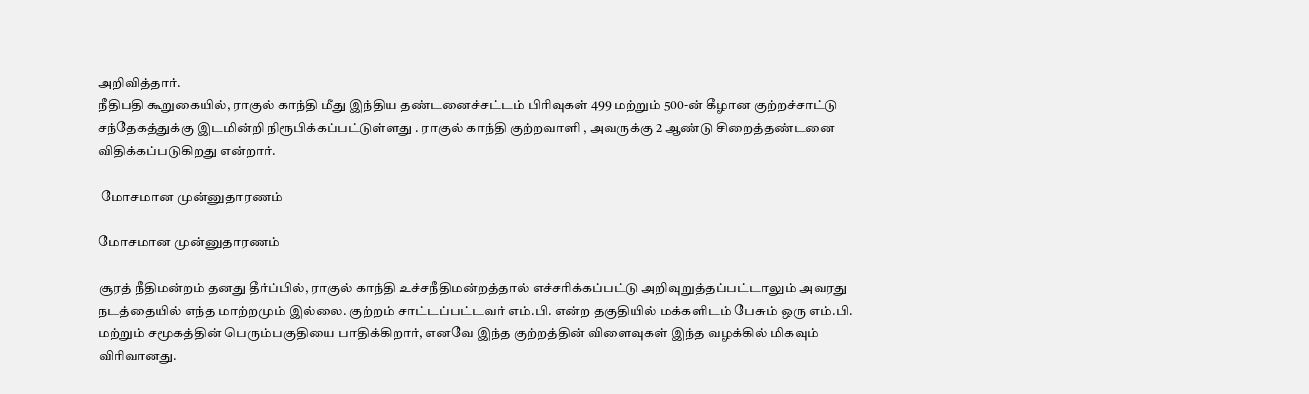அறிவித்தார்.
நீதிபதி கூறுகையில், ராகுல் காந்தி மீது இந்திய தண்டனைச்சட்டம் பிரிவுகள் 499 மற்றும் 500-ன் கீழான குற்றச்சாட்டு சந்தேகத்துக்கு இடமின்றி நிரூபிக்கப்பட்டுள்ளது . ராகுல் காந்தி குற்றவாளி , அவருக்கு 2 ஆண்டு சிறைத்தண்டனை விதிக்கப்படுகிறது என்றார்.

 மோசமான முன்னுதாரணம்

மோசமான முன்னுதாரணம்

சூரத் நீதிமன்றம் தனது தீர்ப்பில், ராகுல் காந்தி உச்சநீதிமன்றத்தால் எச்சரிக்கப்பட்டு அறிவுறுத்தப்பட்டாலும் அவரது நடத்தையில் எந்த மாற்றமும் இல்லை. குற்றம் சாட்டப்பட்டவர் எம்.பி. என்ற தகுதியில் மக்களிடம் பேசும் ஒரு எம்.பி. மற்றும் சமூகத்தின் பெரும்பகுதியை பாதிக்கிறார், எனவே இந்த குற்றத்தின் விளைவுகள் இந்த வழக்கில் மிகவும் விரிவானது.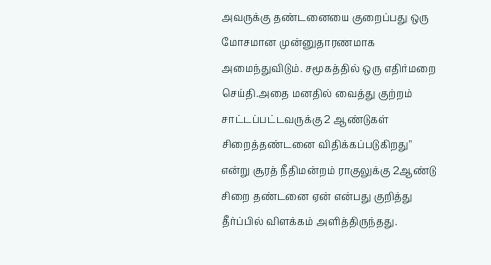அவருக்கு தண்டனையை குறைப்பது ஒரு மோசமான முன்னுதாரணமாக அமைந்துவிடும். சமூகத்தில் ஒரு எதிர்மறை செய்தி.அதை மனதில் வைத்து குற்றம் சாட்டப்பட்டவருக்கு 2 ஆண்டுகள் சிறைத்தண்டனை விதிக்கப்படுகிறது" என்று சூரத் நீதிமன்றம் ராகுலுக்கு 2ஆண்டு சிறை தண்டனை ஏன் என்பது குறித்து தீர்ப்பில் விளக்கம் அளித்திருந்தது.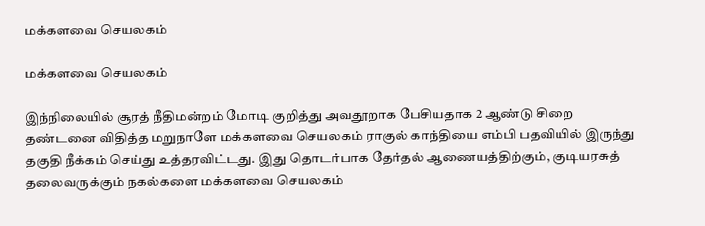மக்களவை செயலகம்

மக்களவை செயலகம்

இந்நிலையில் சூரத் நீதிமன்றம் மோடி குறித்து அவதூறாக பேசியதாக 2 ஆண்டு சிறை தண்டனை விதித்த மறுநாளே மக்களவை செயலகம் ராகுல் காந்தியை எம்பி பதவியில் இருந்து தகுதி நீக்கம் செய்து உத்தரவிட்டது. இது தொடர்பாக தேர்தல் ஆணையத்திற்கும், குடியரசுத் தலைவருக்கும் நகல்களை மக்களவை செயலகம்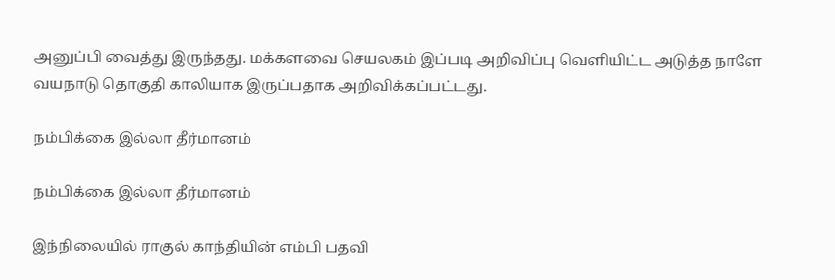அனுப்பி வைத்து இருந்தது. மக்களவை செயலகம் இப்படி அறிவிப்பு வெளியிட்ட அடுத்த நாளே வயநாடு தொகுதி காலியாக இருப்பதாக அறிவிக்கப்பட்டது.

நம்பிக்கை இல்லா தீர்மானம்

நம்பிக்கை இல்லா தீர்மானம்

இந்நிலையில் ராகுல் காந்தியின் எம்பி பதவி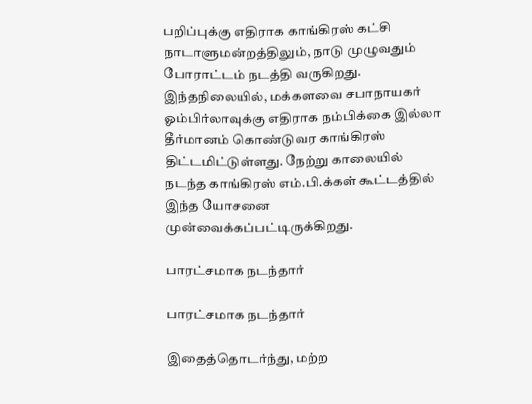பறிப்புக்கு எதிராக காங்கிரஸ் கட்சி நாடாளுமன்றத்திலும், நாடு முழுவதும் போராட்டம் நடத்தி வருகிறது.
இந்தநிலையில், மக்களவை சபாநாயகர் ஓம்பிர்லாவுக்கு எதிராக நம்பிக்கை இல்லா தீர்மானம் கொண்டுவர காங்கிரஸ் திட்டமிட்டுள்ளது. நேற்று காலையில் நடந்த காங்கிரஸ் எம்.பி.க்கள் கூட்டத்தில் இந்த யோசனை முன்வைக்கப்பட்டிருக்கிறது.

பாரட்சமாக நடந்தார்

பாரட்சமாக நடந்தார்

இதைத்தொடர்ந்து, மற்ற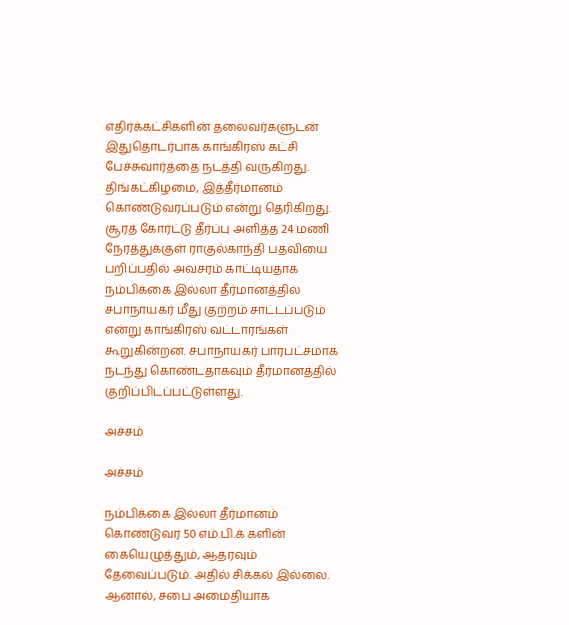எதிர்க்கட்சிகளின் தலைவர்களுடன் இதுதொடர்பாக காங்கிரஸ் கட்சி பேச்சுவார்த்தை நடத்தி வருகிறது. திங்கட்கிழமை, இத்தீர்மானம் கொண்டுவரப்படும் என்று தெரிகிறது. சூரத் கோர்ட்டு தீர்ப்பு அளித்த 24 மணி நேரத்துக்குள் ராகுல்காந்தி பதவியை பறிப்பதில் அவசரம் காட்டியதாக நம்பிக்கை இல்லா தீர்மானத்தில் சபாநாயகர் மீது குற்றம் சாட்டப்படும் என்று காங்கிரஸ் வட்டாரங்கள் கூறுகின்றன. சபாநாயகர் பாரபட்சமாக நடந்து கொண்டதாகவும் தீர்மானத்தில் குறிப்பிடப்பட்டுள்ளது.

அச்சம்

அச்சம்

நம்பிக்கை இல்லா தீர்மானம் கொண்டுவர 50 எம்.பி.க் களின் கையெழுத்தும், ஆதரவும் தேவைப்படும். அதில் சிக்கல் இல்லை. ஆனால், சபை அமைதியாக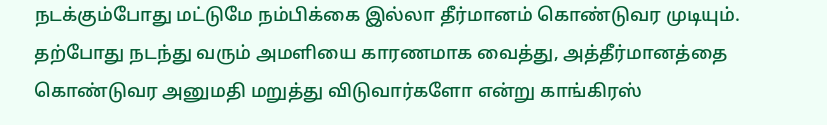நடக்கும்போது மட்டுமே நம்பிக்கை இல்லா தீர்மானம் கொண்டுவர முடியும். தற்போது நடந்து வரும் அமளியை காரணமாக வைத்து, அத்தீர்மானத்தை கொண்டுவர அனுமதி மறுத்து விடுவார்களோ என்று காங்கிரஸ்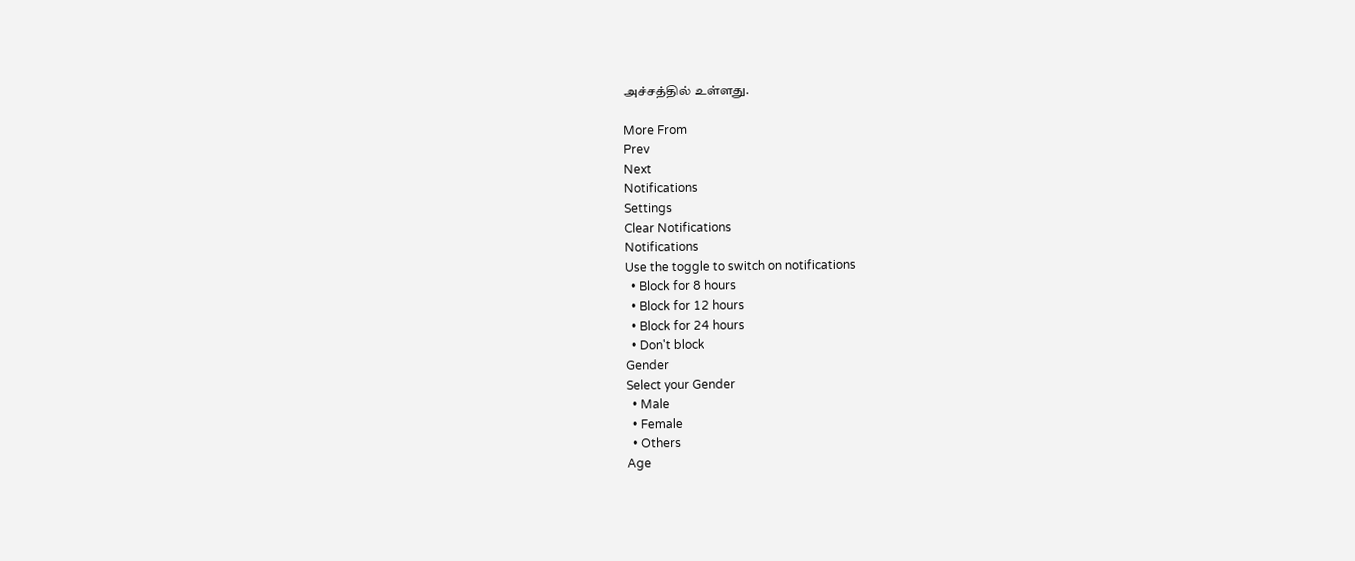அச்சத்தில் உள்ளது.

More From
Prev
Next
Notifications
Settings
Clear Notifications
Notifications
Use the toggle to switch on notifications
  • Block for 8 hours
  • Block for 12 hours
  • Block for 24 hours
  • Don't block
Gender
Select your Gender
  • Male
  • Female
  • Others
Age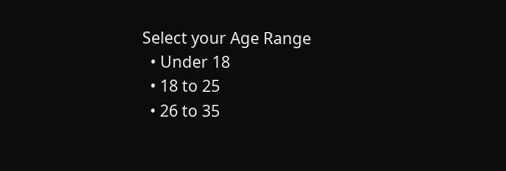Select your Age Range
  • Under 18
  • 18 to 25
  • 26 to 35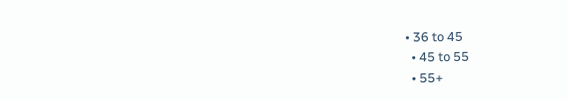• 36 to 45
  • 45 to 55
  • 55+